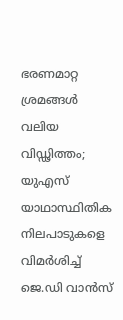ഭരണമാറ്റ ശ്രമങ്ങൾ വലിയ വിഡ്ഢിത്തം; യുഎസ് യാഥാസ്ഥിതിക നിലപാടുകളെ വിമർശിച്ച് ജെ.ഡി വാൻസ്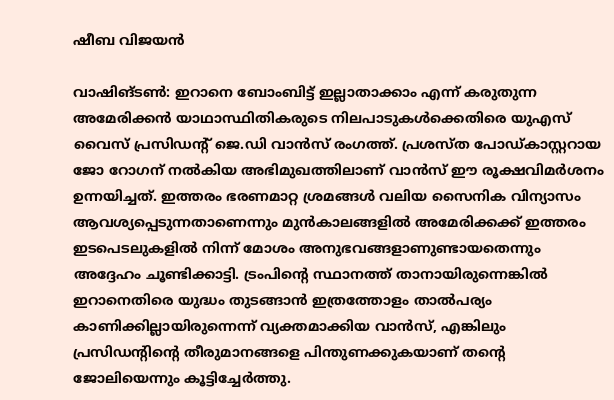ഷീബ വിജയൻ

വാഷിങ്ടൺ: ഇറാനെ ബോംബിട്ട് ഇല്ലാതാക്കാം എന്ന് കരുതുന്ന അമേരിക്കൻ യാഥാസ്ഥിതികരുടെ നിലപാടുകൾക്കെതിരെ യുഎസ് വൈസ് പ്രസിഡന്റ് ജെ.ഡി വാൻസ് രംഗത്ത്. പ്രശസ്ത പോഡ്‌കാസ്റ്ററായ ജോ റോഗന് നൽകിയ അഭിമുഖത്തിലാണ് വാൻസ് ഈ രൂക്ഷവിമർശനം ഉന്നയിച്ചത്. ഇത്തരം ഭരണമാറ്റ ശ്രമങ്ങൾ വലിയ സൈനിക വിന്യാസം ആവശ്യപ്പെടുന്നതാണെന്നും മുൻകാലങ്ങളിൽ അമേരിക്കക്ക് ഇത്തരം ഇടപെടലുകളിൽ നിന്ന് മോശം അനുഭവങ്ങളാണുണ്ടായതെന്നും അദ്ദേഹം ചൂണ്ടിക്കാട്ടി. ട്രംപിന്റെ സ്ഥാനത്ത് താനായിരുന്നെങ്കിൽ ഇറാനെതിരെ യുദ്ധം തുടങ്ങാൻ ഇത്രത്തോളം താൽപര്യം കാണിക്കില്ലായിരുന്നെന്ന് വ്യക്തമാക്കിയ വാൻസ്, എങ്കിലും പ്രസിഡന്റിന്റെ തീരുമാനങ്ങളെ പിന്തുണക്കുകയാണ് തന്റെ ജോലിയെന്നും കൂട്ടിച്ചേർത്തു.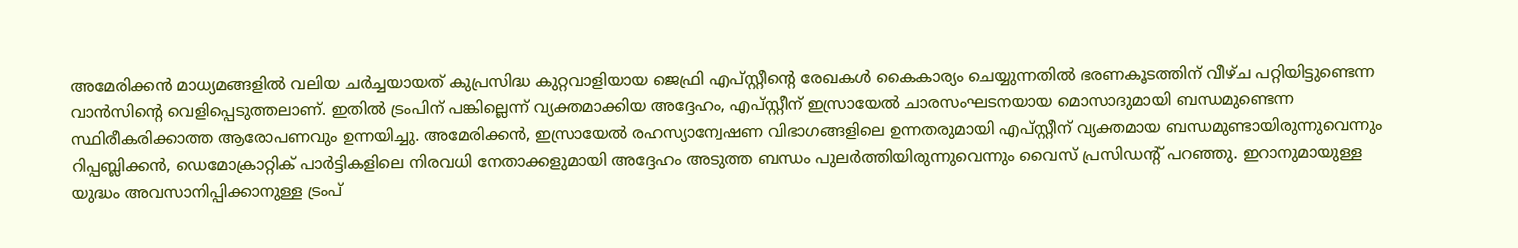അമേരിക്കൻ മാധ്യമങ്ങളിൽ വലിയ ചർച്ചയായത് കുപ്രസിദ്ധ കുറ്റവാളിയായ ജെഫ്രി എപ്സ്റ്റീന്റെ രേഖകൾ കൈകാര്യം ചെയ്യുന്നതിൽ ഭരണകൂടത്തിന് വീഴ്ച പറ്റിയിട്ടുണ്ടെന്ന വാൻസിന്റെ വെളിപ്പെടുത്തലാണ്. ഇതിൽ ട്രംപിന് പങ്കില്ലെന്ന് വ്യക്തമാക്കിയ അദ്ദേഹം, എപ്സ്റ്റീന് ഇസ്രായേൽ ചാരസംഘടനയായ മൊസാദുമായി ബന്ധമുണ്ടെന്ന സ്ഥിരീകരിക്കാത്ത ആരോപണവും ഉന്നയിച്ചു. അമേരിക്കൻ, ഇസ്രായേൽ രഹസ്യാന്വേഷണ വിഭാഗങ്ങളിലെ ഉന്നതരുമായി എപ്സ്റ്റീന് വ്യക്തമായ ബന്ധമുണ്ടായിരുന്നുവെന്നും റിപ്പബ്ലിക്കൻ, ഡെമോക്രാറ്റിക് പാർട്ടികളിലെ നിരവധി നേതാക്കളുമായി അദ്ദേഹം അടുത്ത ബന്ധം പുലർത്തിയിരുന്നുവെന്നും വൈസ് പ്രസിഡന്റ് പറഞ്ഞു. ഇറാനുമായുള്ള യുദ്ധം അവസാനിപ്പിക്കാനുള്ള ട്രംപ്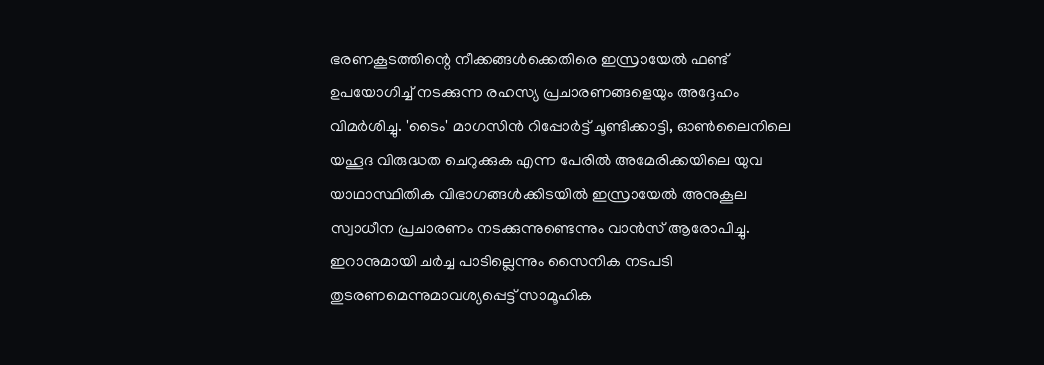ഭരണകൂടത്തിന്റെ നീക്കങ്ങൾക്കെതിരെ ഇസ്രായേൽ ഫണ്ട് ഉപയോഗിച്ച് നടക്കുന്ന രഹസ്യ പ്രചാരണങ്ങളെയും അദ്ദേഹം വിമർശിച്ചു. 'ടൈം' മാഗസിൻ റിപ്പോർട്ട് ചൂണ്ടിക്കാട്ടി, ഓൺലൈനിലെ യഹൂദ വിരുദ്ധത ചെറുക്കുക എന്ന പേരിൽ അമേരിക്കയിലെ യുവ യാഥാസ്ഥിതിക വിഭാഗങ്ങൾക്കിടയിൽ ഇസ്രായേൽ അനുകൂല സ്വാധീന പ്രചാരണം നടക്കുന്നുണ്ടെന്നും വാൻസ് ആരോപിച്ചു. ഇറാനുമായി ചർച്ച പാടില്ലെന്നും സൈനിക നടപടി തുടരണമെന്നുമാവശ്യപ്പെട്ട് സാമൂഹിക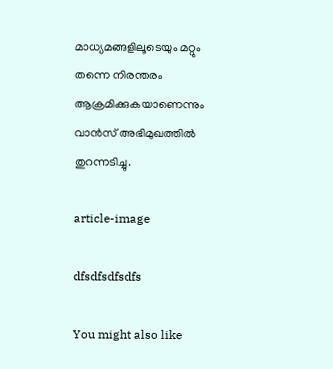മാധ്യമങ്ങളിലൂടെയും മറ്റും തന്നെ നിരന്തരം ആക്രമിക്കുകയാണെന്നും വാൻസ് അഭിമുഖത്തിൽ തുറന്നടിച്ചു.

article-image

dfsdfsdfsdfs

You might also like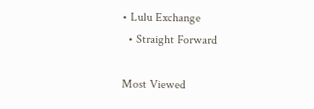• Lulu Exchange
  • Straight Forward

Most Viewed